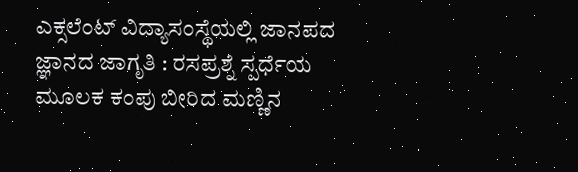ಎಕ್ಸಲೆಂಟ್ ವಿದ್ಯಾಸಂಸ್ಥೆಯಲ್ಲಿ ಜಾನಪದ ಜ್ಞಾನದ ಜಾಗೃತಿ : ರಸಪ್ರಶ್ನೆ ಸ್ಪರ್ಧೆಯ ಮೂಲಕ ಕಂಪು ಬೀರಿದ ಮಣ್ಣಿನ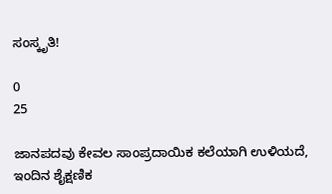ಸಂಸ್ಕೃತಿ!

0
25

ಜಾನಪದವು ಕೇವಲ ಸಾಂಪ್ರದಾಯಿಕ ಕಲೆಯಾಗಿ ಉಳಿಯದೆ, ಇಂದಿನ ಶೈಕ್ಷಣಿಕ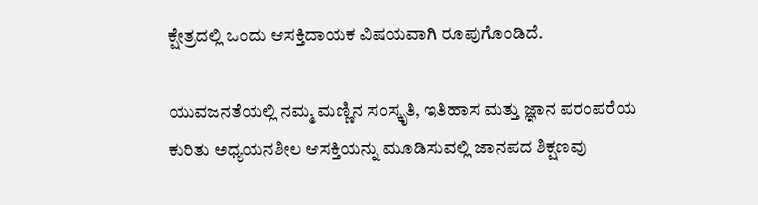ಕ್ಷೇತ್ರದಲ್ಲಿ ಒಂದು ಆಸಕ್ತಿದಾಯಕ ವಿಷಯವಾಗಿ ರೂಪುಗೊಂಡಿದೆ.

ಯುವಜನತೆಯಲ್ಲಿ ನಮ್ಮ ಮಣ್ಣಿನ ಸಂಸ್ಕೃತಿ, ಇತಿಹಾಸ ಮತ್ತು ಜ್ಞಾನ ಪರಂಪರೆಯ ಕುರಿತು ಅಧ್ಯಯನಶೀಲ ಆಸಕ್ತಿಯನ್ನು ಮೂಡಿಸುವಲ್ಲಿ ಜಾನಪದ ಶಿಕ್ಷಣವು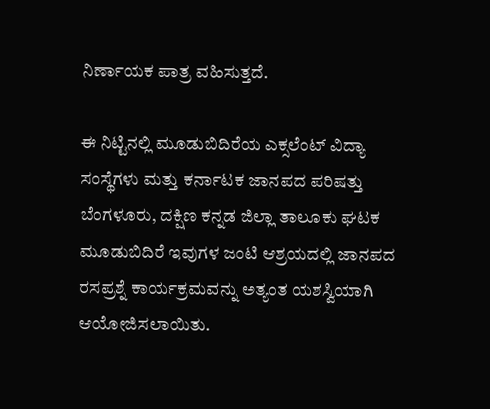ನಿರ್ಣಾಯಕ ಪಾತ್ರ ವಹಿಸುತ್ತದೆ.

ಈ ನಿಟ್ಟಿನಲ್ಲಿ ಮೂಡುಬಿದಿರೆಯ ಎಕ್ಸಲೆಂಟ್ ವಿದ್ಯಾ ಸಂಸ್ಥೆಗಳು ಮತ್ತು ಕರ್ನಾಟಕ ಜಾನಪದ ಪರಿಷತ್ತು ಬೆಂಗಳೂರು, ದಕ್ಷಿಣ ಕನ್ನಡ ಜಿಲ್ಲಾ ತಾಲೂಕು ಘಟಕ ಮೂಡುಬಿದಿರೆ ಇವುಗಳ ಜಂಟಿ ಆಶ್ರಯದಲ್ಲಿ ಜಾನಪದ ರಸಪ್ರಶ್ನೆ ಕಾರ್ಯಕ್ರಮವನ್ನು ಅತ್ಯಂತ ಯಶಸ್ವಿಯಾಗಿ ಆಯೋಜಿಸಲಾಯಿತು.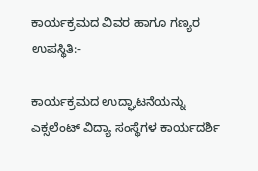ಕಾರ್ಯಕ್ರಮದ ವಿವರ ಹಾಗೂ ಗಣ್ಯರ ಉಪಸ್ಥಿತಿ:-

ಕಾರ್ಯಕ್ರಮದ ಉದ್ಘಾಟನೆಯನ್ನು ಎಕ್ಸಲೆಂಟ್ ವಿದ್ಯಾ ಸಂಸ್ಥೆಗಳ ಕಾರ್ಯದರ್ಶಿ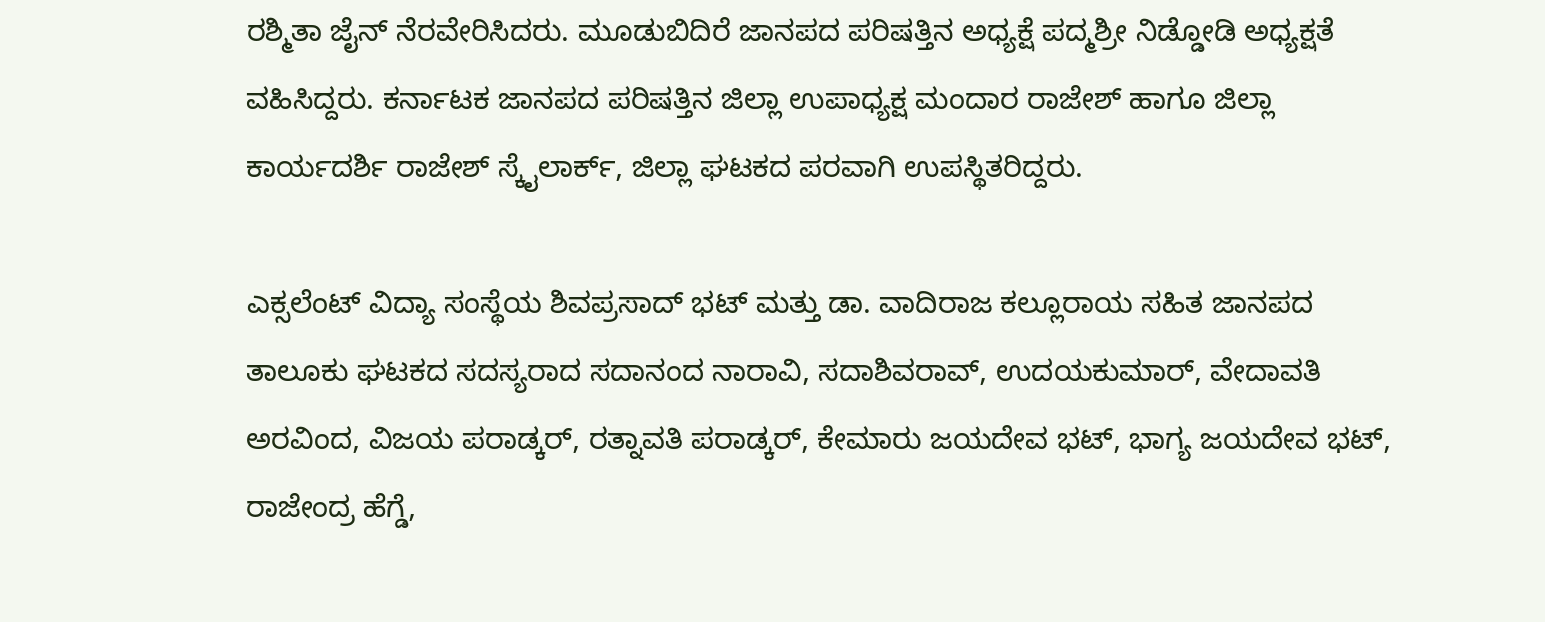ರಶ್ಮಿತಾ ಜೈನ್ ನೆರವೇರಿಸಿದರು. ಮೂಡುಬಿದಿರೆ ಜಾನಪದ ಪರಿಷತ್ತಿನ ಅಧ್ಯಕ್ಷೆ ಪದ್ಮಶ್ರೀ ನಿಡ್ಡೋಡಿ ಅಧ್ಯಕ್ಷತೆ ವಹಿಸಿದ್ದರು. ಕರ್ನಾಟಕ ಜಾನಪದ ಪರಿಷತ್ತಿನ ಜಿಲ್ಲಾ ಉಪಾಧ್ಯಕ್ಷ ಮಂದಾರ ರಾಜೇಶ್ ಹಾಗೂ ಜಿಲ್ಲಾ ಕಾರ್ಯದರ್ಶಿ ರಾಜೇಶ್ ಸ್ಕೈಲಾರ್ಕ್, ಜಿಲ್ಲಾ ಘಟಕದ ಪರವಾಗಿ ಉಪಸ್ಥಿತರಿದ್ದರು.

ಎಕ್ಸಲೆಂಟ್ ವಿದ್ಯಾ ಸಂಸ್ಥೆಯ ಶಿವಪ್ರಸಾದ್ ಭಟ್ ಮತ್ತು ಡಾ. ವಾದಿರಾಜ ಕಲ್ಲೂರಾಯ ಸಹಿತ ಜಾನಪದ ತಾಲೂಕು ಘಟಕದ ಸದಸ್ಯರಾದ ಸದಾನಂದ ನಾರಾವಿ, ಸದಾಶಿವರಾವ್, ಉದಯಕುಮಾರ್, ವೇದಾವತಿ ಅರವಿಂದ, ವಿಜಯ ಪರಾಡ್ಕರ್, ರತ್ನಾವತಿ ಪರಾಡ್ಕರ್, ಕೇಮಾರು ಜಯದೇವ ಭಟ್, ಭಾಗ್ಯ ಜಯದೇವ ಭಟ್, ರಾಜೇಂದ್ರ ಹೆಗ್ಡೆ,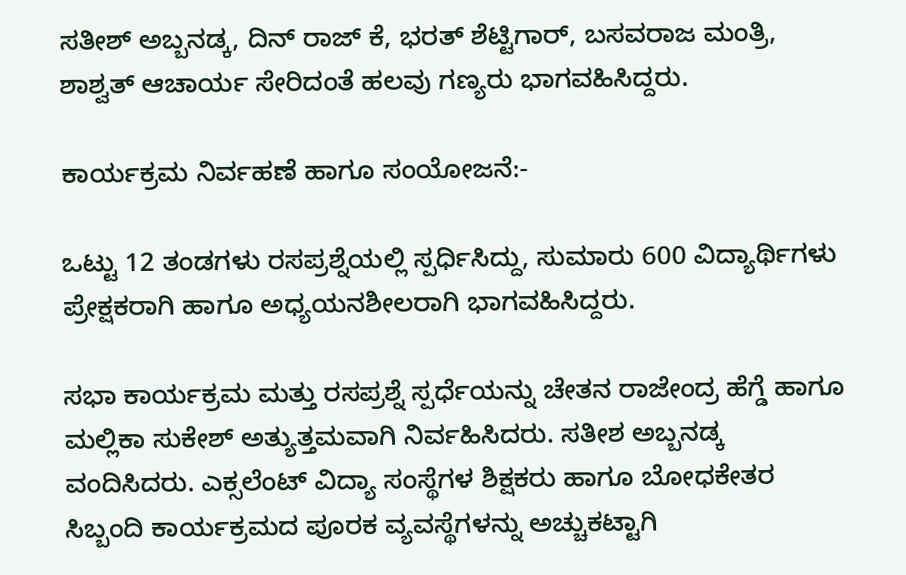ಸತೀಶ್ ಅಬ್ಬನಡ್ಕ, ದಿನ್ ರಾಜ್ ಕೆ, ಭರತ್ ಶೆಟ್ಟಿಗಾರ್, ಬಸವರಾಜ ಮಂತ್ರಿ, ಶಾಶ್ವತ್ ಆಚಾರ್ಯ ಸೇರಿದಂತೆ ಹಲವು ಗಣ್ಯರು ಭಾಗವಹಿಸಿದ್ದರು.

ಕಾರ್ಯಕ್ರಮ ನಿರ್ವಹಣೆ ಹಾಗೂ ಸಂಯೋಜನೆ:-

ಒಟ್ಟು 12 ತಂಡಗಳು ರಸಪ್ರಶ್ನೆಯಲ್ಲಿ ಸ್ಪರ್ಧಿಸಿದ್ದು, ಸುಮಾರು 600 ವಿದ್ಯಾರ್ಥಿಗಳು ಪ್ರೇಕ್ಷಕರಾಗಿ ಹಾಗೂ ಅಧ್ಯಯನಶೀಲರಾಗಿ ಭಾಗವಹಿಸಿದ್ದರು.

ಸಭಾ ಕಾರ್ಯಕ್ರಮ ಮತ್ತು ರಸಪ್ರಶ್ನೆ ಸ್ಪರ್ಧೆಯನ್ನು ಚೇತನ ರಾಜೇಂದ್ರ ಹೆಗ್ಡೆ ಹಾಗೂ ಮಲ್ಲಿಕಾ ಸುಕೇಶ್ ಅತ್ಯುತ್ತಮವಾಗಿ ನಿರ್ವಹಿಸಿದರು. ಸತೀಶ ಅಬ್ಬನಡ್ಕ ವಂದಿಸಿದರು. ಎಕ್ಸಲೆಂಟ್ ವಿದ್ಯಾ ಸಂಸ್ಥೆಗಳ ಶಿಕ್ಷಕರು ಹಾಗೂ ಬೋಧಕೇತರ ಸಿಬ್ಬಂದಿ ಕಾರ್ಯಕ್ರಮದ ಪೂರಕ ವ್ಯವಸ್ಥೆಗಳನ್ನು ಅಚ್ಚುಕಟ್ಟಾಗಿ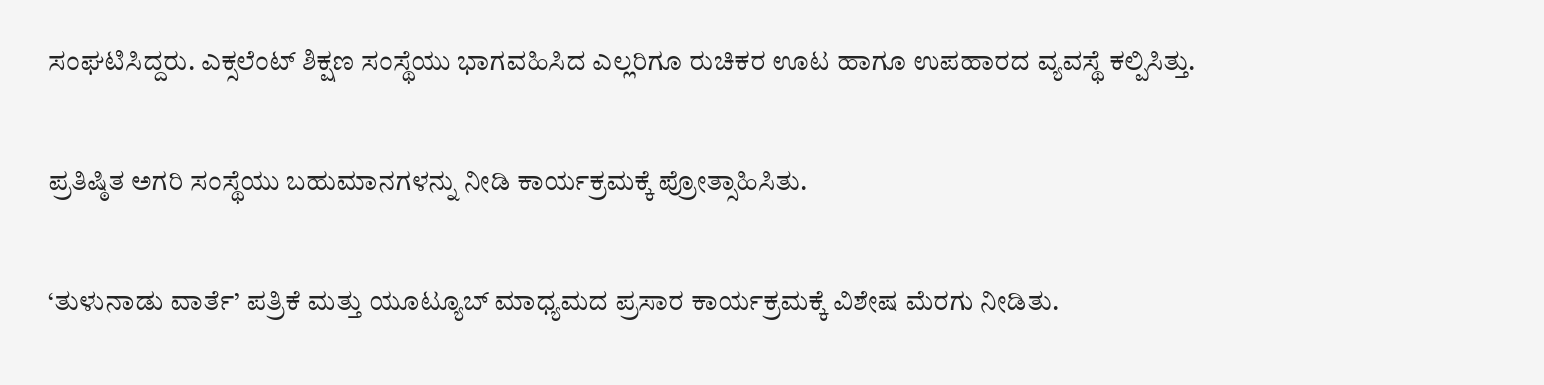ಸಂಘಟಿಸಿದ್ದರು. ಎಕ್ಸಲೆಂಟ್ ಶಿಕ್ಷಣ ಸಂಸ್ಥೆಯು ಭಾಗವಹಿಸಿದ ಎಲ್ಲರಿಗೂ ರುಚಿಕರ ಊಟ ಹಾಗೂ ಉಪಹಾರದ ವ್ಯವಸ್ಥೆ ಕಲ್ಪಿಸಿತ್ತು.

ಪ್ರತಿಷ್ಠಿತ ಅಗರಿ ಸಂಸ್ಥೆಯು ಬಹುಮಾನಗಳನ್ನು ನೀಡಿ ಕಾರ್ಯಕ್ರಮಕ್ಕೆ ಪ್ರೋತ್ಸಾಹಿಸಿತು.

‘ತುಳುನಾಡು ವಾರ್ತೆ’ ಪತ್ರಿಕೆ ಮತ್ತು ಯೂಟ್ಯೂಬ್ ಮಾಧ್ಯಮದ ಪ್ರಸಾರ ಕಾರ್ಯಕ್ರಮಕ್ಕೆ ವಿಶೇಷ ಮೆರಗು ನೀಡಿತು.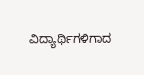ವಿದ್ಯಾರ್ಥಿಗಳಿಗಾದ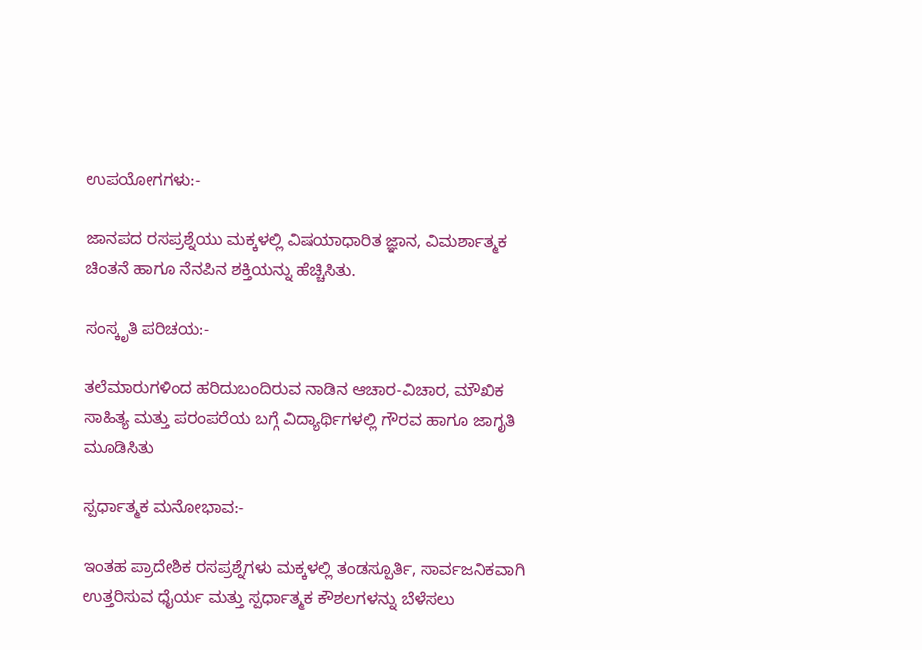ಉಪಯೋಗಗಳು:-

ಜಾನಪದ ರಸಪ್ರಶ್ನೆಯು ಮಕ್ಕಳಲ್ಲಿ ವಿಷಯಾಧಾರಿತ ಜ್ಞಾನ, ವಿಮರ್ಶಾತ್ಮಕ ಚಿಂತನೆ ಹಾಗೂ ನೆನಪಿನ ಶಕ್ತಿಯನ್ನು ಹೆಚ್ಚಿಸಿತು.

ಸಂಸ್ಕೃತಿ ಪರಿಚಯ:-

ತಲೆಮಾರುಗಳಿಂದ ಹರಿದುಬಂದಿರುವ ನಾಡಿನ ಆಚಾರ-ವಿಚಾರ, ಮೌಖಿಕ ಸಾಹಿತ್ಯ ಮತ್ತು ಪರಂಪರೆಯ ಬಗ್ಗೆ ವಿದ್ಯಾರ್ಥಿಗಳಲ್ಲಿ ಗೌರವ ಹಾಗೂ ಜಾಗೃತಿ ಮೂಡಿಸಿತು

ಸ್ಪರ್ಧಾತ್ಮಕ ಮನೋಭಾವ:-

ಇಂತಹ ಪ್ರಾದೇಶಿಕ ರಸಪ್ರಶ್ನೆಗಳು ಮಕ್ಕಳಲ್ಲಿ ತಂಡಸ್ಪೂರ್ತಿ, ಸಾರ್ವಜನಿಕವಾಗಿ ಉತ್ತರಿಸುವ ಧೈರ್ಯ ಮತ್ತು ಸ್ಪರ್ಧಾತ್ಮಕ ಕೌಶಲಗಳನ್ನು ಬೆಳೆಸಲು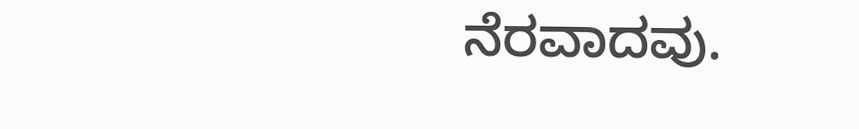ನೆರವಾದವು.